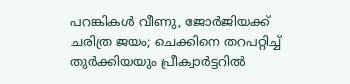പറങ്കികൾ വീണു, ജോർജിയക്ക് ചരിത്ര ജയം; ചെക്കിനെ തറപറ്റിച്ച് തുർക്കിയയും പ്രീക്വാർട്ടറിൽ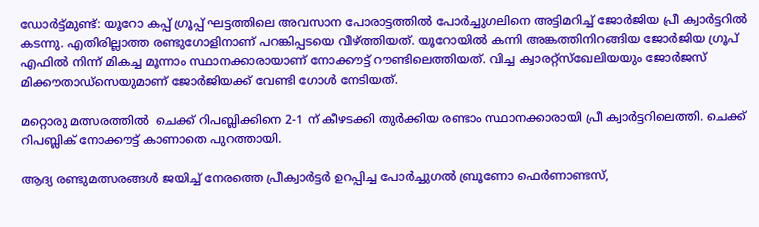ഡോർട്ട്മുണ്ട്: യൂറോ കപ്പ് ഗ്രൂപ്പ് ഘട്ടത്തിലെ അവസാന പോരാട്ടത്തിൽ പോർച്ചുഗലിനെ അട്ടിമറിച്ച് ജോർജിയ പ്രീ ക്വാർട്ടറിൽ കടന്നു. എതിരില്ലാത്ത രണ്ടുഗോളിനാണ് പറങ്കിപ്പടയെ വീഴ്ത്തിയത്. യൂറോയിൽ കന്നി അങ്കത്തിനിറങ്ങിയ ജോർജിയ ഗ്രൂപ് എഫിൽ നിന്ന് മികച്ച മൂന്നാം സ്ഥാനക്കാരായാണ് നോക്കൗട്ട് റൗണ്ടിലെത്തിയത്. വിച്ച ക്വാരറ്റ്സ്ഖേലിയയും ജോർജസ് മിക്കൗതാഡ്‌സെയുമാണ് ജോർജിയക്ക് വേണ്ടി ഗോൾ നേടിയത്.

മറ്റൊരു മത്സരത്തിൽ  ചെക്ക് റിപബ്ലിക്കിനെ 2-1 ന് കീഴടക്കി തുർക്കിയ രണ്ടാം സ്ഥാനക്കാരായി പ്രീ ക്വാർട്ടറിലെത്തി. ചെക്ക് റിപബ്ലിക് നോക്കൗട്ട് കാണാതെ പുറത്തായി.

ആദ്യ രണ്ടുമത്സരങ്ങൾ ജയിച്ച് നേരത്തെ പ്രീക്വാർട്ടർ ഉറപ്പിച്ച പോർച്ചുഗൽ ബ്രൂണോ ഫെർണാണ്ടസ്,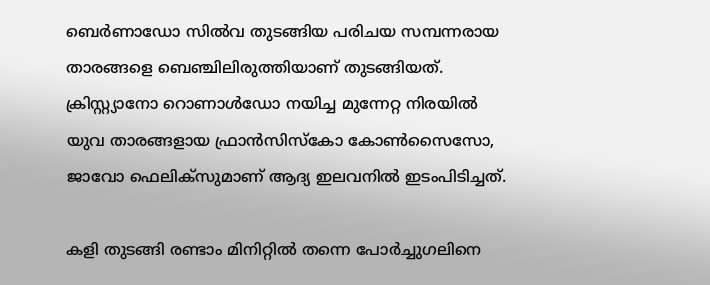ബെർണാഡോ സിൽവ തുടങ്ങിയ പരിചയ സമ്പന്നരായ താരങ്ങളെ ബെഞ്ചിലിരുത്തിയാണ് തുടങ്ങിയത്. ക്രിസ്റ്റ്യാനോ റൊണാൾഡോ നയിച്ച മുന്നേറ്റ നിരയിൽ യുവ താരങ്ങളായ ഫ്രാൻസിസ്കോ കോൺസൈസോ, ജാവോ ഫെലിക്സുമാണ് ആദ്യ ഇലവനിൽ ഇടംപിടിച്ചത്.

കളി തുടങ്ങി രണ്ടാം മിനിറ്റിൽ തന്നെ പോർച്ചുഗലിനെ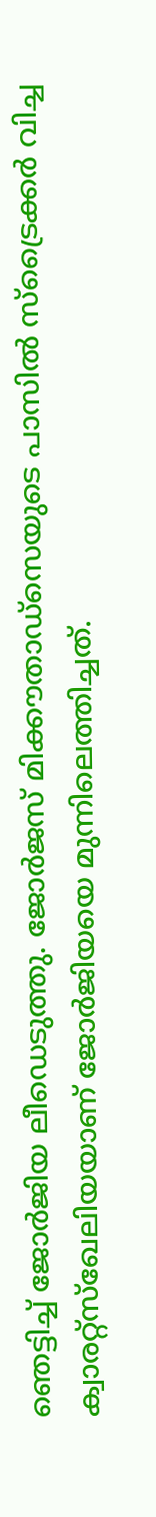ഞെട്ടിച്ച് ജോർജിയ ലീഡെടുത്തു. ജോർജസ് മിക്കൗതാഡ്‌സെയുടെ പാസിൽ സ്ട്രൈക്കർ വിച്ച ക്വാരറ്റ്സ്ഖേലിയയാണ് ജോർജിയയെ മുന്നിലെത്തിച്ചത്.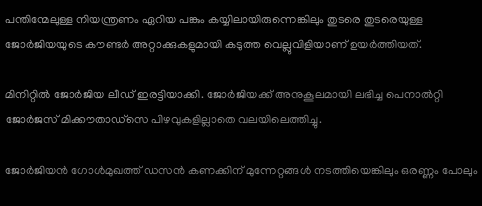പന്തിന്മേലുള്ള നിയന്ത്രണം ഏറിയ പങ്കും കയ്യിലായിരുന്നെങ്കിലും തുടരെ തുടരെയുള്ള ജോർജിയയുടെ കൗണ്ടർ അറ്റാക്കുകളുമായി കടുത്ത വെല്ലുവിളിയാണ് ഉ‍യർത്തിയത്.

മിനിറ്റിൽ ജോർജിയ ലീഡ് ഇരട്ടിയാക്കി. ജോർജിയക്ക് അനുകൂലമായി ലഭിച്ച പെനാൽറ്റി ജോർജസ് മിക്കൗതാഡ്‌സെ പിഴവുകളില്ലാതെ വലയിലെത്തിച്ചു.

ജോർജിയൻ ഗോൾമുഖത്ത് ഡസൻ കണക്കിന് മുന്നേറ്റങ്ങൾ നടത്തിയെങ്കിലും ഒരണ്ണം പോലും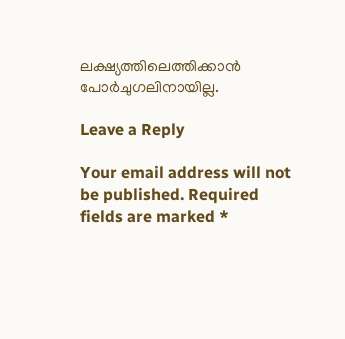ലക്ഷ്യത്തിലെത്തിക്കാൻ പോർചുഗലിനായില്ല.

Leave a Reply

Your email address will not be published. Required fields are marked *